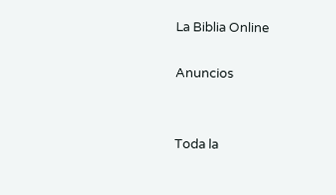La Biblia Online

Anuncios


Toda la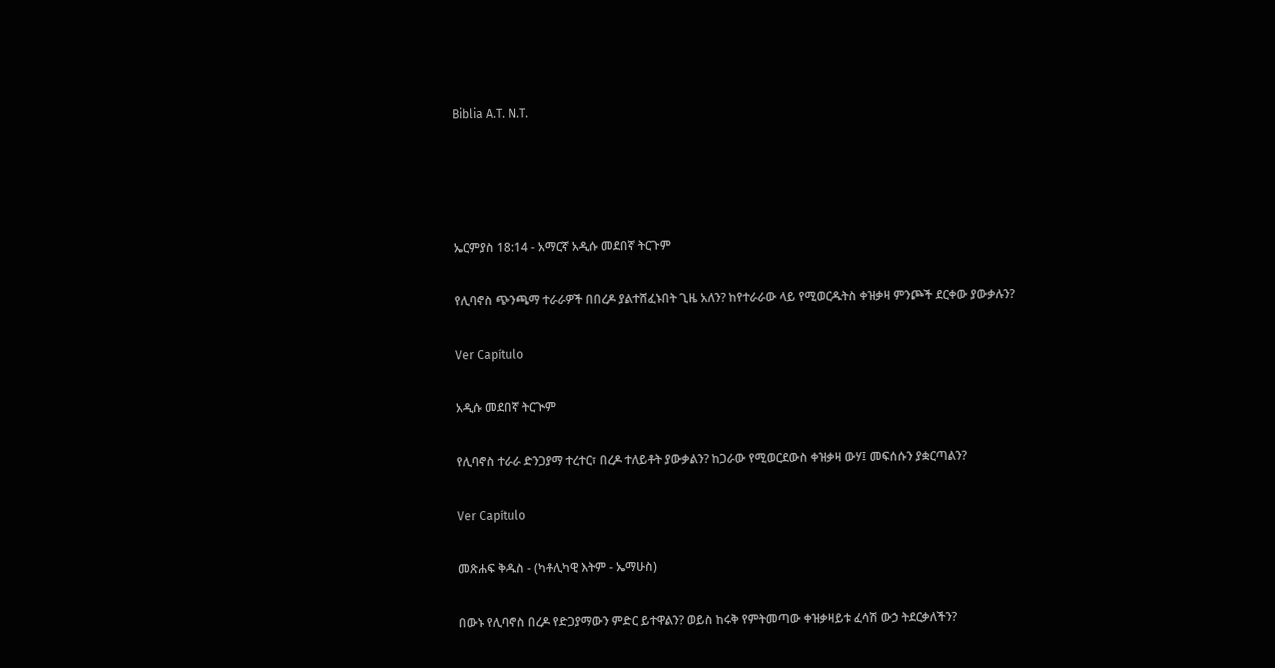Biblia A.T. N.T.




ኤርምያስ 18:14 - አማርኛ አዲሱ መደበኛ ትርጉም

የሊባኖስ ጭንጫማ ተራራዎች በበረዶ ያልተሸፈኑበት ጊዜ አለን? ከየተራራው ላይ የሚወርዱትስ ቀዝቃዛ ምንጮች ደርቀው ያውቃሉን?

Ver Capítulo

አዲሱ መደበኛ ትርጒም

የሊባኖስ ተራራ ድንጋያማ ተረተር፣ በረዶ ተለይቶት ያውቃልን? ከጋራው የሚወርደውስ ቀዝቃዛ ውሃ፤ መፍሰሱን ያቋርጣልን?

Ver Capítulo

መጽሐፍ ቅዱስ - (ካቶሊካዊ እትም - ኤማሁስ)

በውኑ የሊባኖስ በረዶ የድጋያማውን ምድር ይተዋልን? ወይስ ከሩቅ የምትመጣው ቀዝቃዛይቱ ፈሳሽ ውኃ ትደርቃለችን?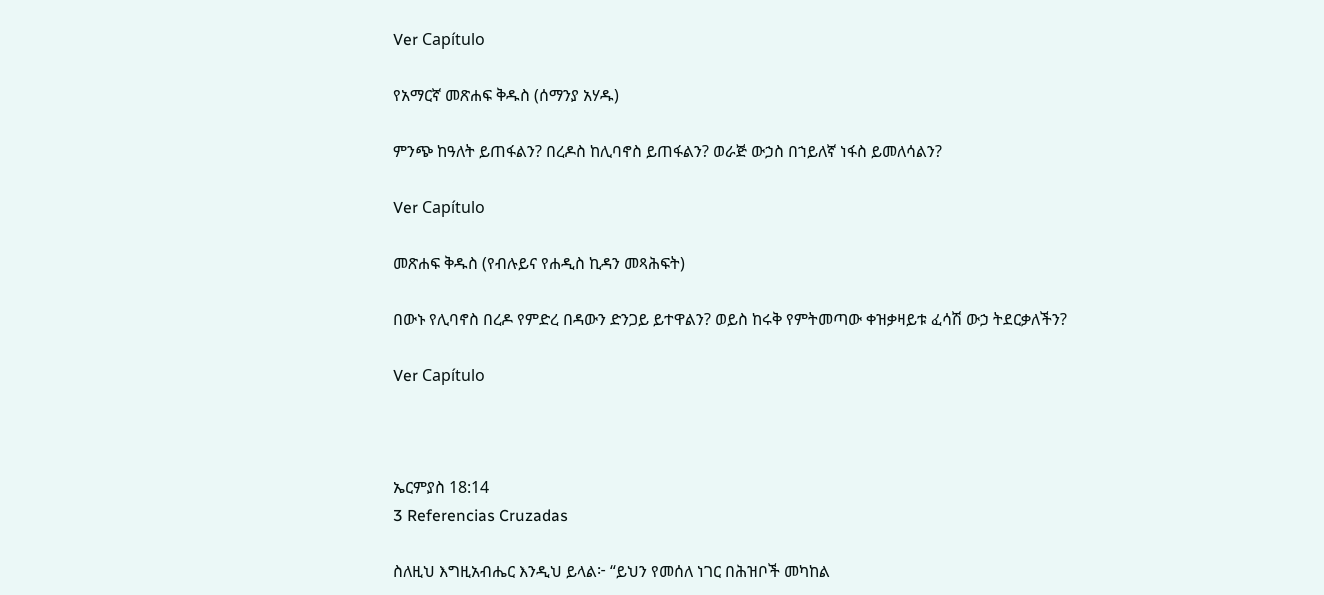Ver Capítulo

የአማርኛ መጽሐፍ ቅዱስ (ሰማንያ አሃዱ)

ምንጭ ከዓለት ይጠፋልን? በረዶስ ከሊባኖስ ይጠፋልን? ወራጅ ውኃስ በኀይለኛ ነፋስ ይመለሳልን?

Ver Capítulo

መጽሐፍ ቅዱስ (የብሉይና የሐዲስ ኪዳን መጻሕፍት)

በውኑ የሊባኖስ በረዶ የምድረ በዳውን ድንጋይ ይተዋልን? ወይስ ከሩቅ የምትመጣው ቀዝቃዛይቱ ፈሳሽ ውኃ ትደርቃለችን?

Ver Capítulo



ኤርምያስ 18:14
3 Referencias Cruzadas

ስለዚህ እግዚአብሔር እንዲህ ይላል፦ “ይህን የመሰለ ነገር በሕዝቦች መካከል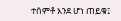ተሰምቶ እንደ ሆነ ጠይቁ፤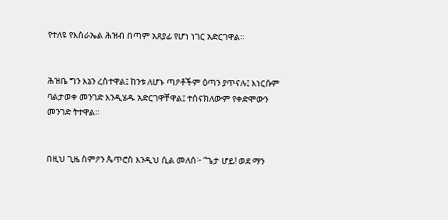የተለዩ የእስራኤል ሕዝብ በጣም አጸያፊ የሆነ ነገር አድርገዋል።


ሕዝቤ ግን እኔን ረስተዋል፤ ከንቱ ለሆኑ ጣዖቶችም ዕጣን ያጥናሉ፤ እነርሱም ባልታወቀ መንገድ እንዲሄዱ አድርገዋቸዋል፤ ተሰናክለውም የቀድሞውን መንገድ ትተዋል።


በዚህ ጊዜ ስምዖን ጴጥሮስ እንዲህ ሲል መለሰ፦ “ጌታ ሆይ! ወደ ማን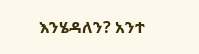እንሄዳለን? አንተ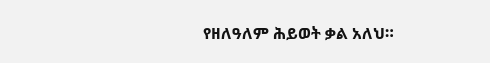የዘለዓለም ሕይወት ቃል አለህ።